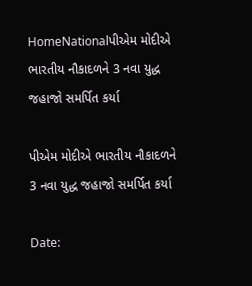HomeNationalપીએમ મોદીએ ભારતીય નૌકાદળને 3 નવા યુદ્ધ જહાજો સમર્પિત કર્યા

પીએમ મોદીએ ભારતીય નૌકાદળને 3 નવા યુદ્ધ જહાજો સમર્પિત કર્યા

Date: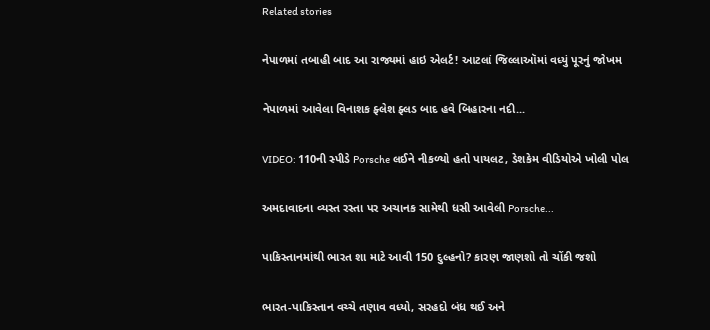Related stories

નેપાળમાં તબાહી બાદ આ રાજ્યમાં હાઇ એલર્ટ! આટલાં જિલ્લાઑમાં વધ્યું પૂરનું જોખમ

નેપાળમાં આવેલા વિનાશક ફ્લેશ ફ્લડ બાદ હવે બિહારના નદી...

VIDEO: 110ની સ્પીડે Porsche લઈને નીકળ્યો હતો પાયલટ, ડેશકેમ વીડિયોએ ખોલી પોલ

અમદાવાદના વ્યસ્ત રસ્તા પર અચાનક સામેથી ધસી આવેલી Porsche...

પાકિસ્તાનમાંથી ભારત શા માટે આવી 150 દુલ્હનો? કારણ જાણશો તો ચોંકી જશો

ભારત-પાકિસ્તાન વચ્ચે તણાવ વધ્યો, સરહદો બંધ થઈ અને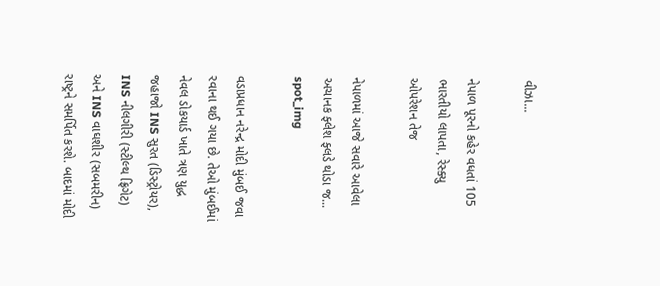વીઝા...

નેપાળ પૂરનો કહેર વધતાં 105 ભારતીયો લાપતા, રેસ્ક્યુ ઓપરેશન તેજ

નેપાળમાં આજે સવારે આવેલા અચાનક ફ્લેશ ફ્લડે થોડા જ...
spot_img

વડાપ્રધાન નરેન્દ્ર મોદી મુંબઈ જવા રવાના થઈ ગયા છે. તેઓ મુંબઈમાં નેવલ ડોકયાર્ડ ખાતે ત્રણ યુદ્ધ જહાજો INS સુરત (ડિસ્ટ્રોયર), INS નીલગીરી (સ્ટીલ્થ ફ્રિગેટ) અને INS વાઘશીર (સબમરીન) રાષ્ટ્રને સમર્પિત કરશે. બાદમાં મોદી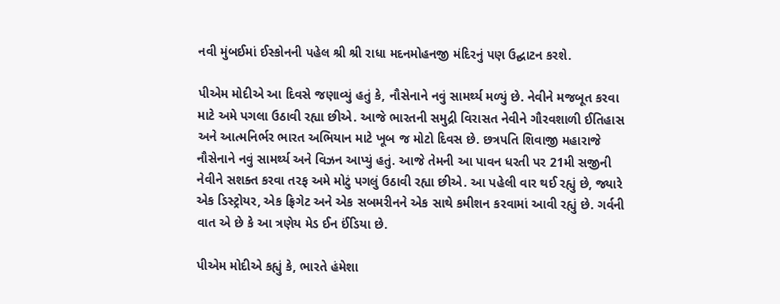નવી મુંબઈમાં ઈસ્કોનની પહેલ શ્રી શ્રી રાધા મદનમોહનજી મંદિરનું પણ ઉદ્ઘાટન કરશે.

પીએમ મોદીએ આ દિવસે જણાવ્યું હતું કે, નૌસેનાને નવું સામર્થ્ય મળ્યું છે. નેવીને મજબૂત કરવા માટે અમે પગલા ઉઠાવી રહ્યા છીએ. આજે ભારતની સમુદ્રી વિરાસત નેવીને ગૌરવશાળી ઈતિહાસ અને આત્મનિર્ભર ભારત અભિયાન માટે ખૂબ જ મોટો દિવસ છે. છત્રપતિ શિવાજી મહારાજે નૌસેનાને નવું સામર્થ્ય અને વિઝન આપ્યું હતું. આજે તેમની આ પાવન ધરતી પર 21મી સજીની નેવીને સશક્ત કરવા તરફ અમે મોટું પગલું ઉઠાવી રહ્યા છીએ. આ પહેલી વાર થઈ રહ્યું છે, જ્યારે એક ડિસ્ટ્રોયર, એક ફ્રિગેટ અને એક સબમરીનને એક સાથે કમીશન કરવામાં આવી રહ્યું છે. ગર્વની વાત એ છે કે આ ત્રણેય મેડ ઈન ઈંડિયા છે.

પીએમ મોદીએ કહ્યું કે, ભારતે હંમેશા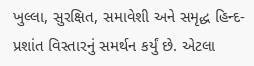ખુલ્લા, સુરક્ષિત, સમાવેશી અને સમૃદ્ધ હિન્દ- પ્રશાંત વિસ્તારનું સમર્થન કર્યું છે. એટલા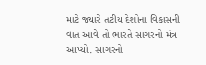માટે જ્યારે તટીય દેશોના વિકાસની વાત આવે તો ભારતે સાગરનો મંત્ર આપ્યો. સાગરનો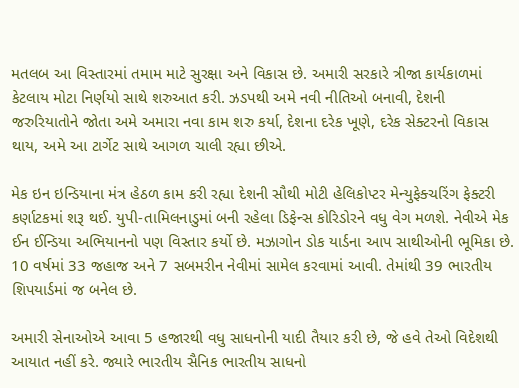મતલબ આ વિસ્તારમાં તમામ માટે સુરક્ષા અને વિકાસ છે. અમારી સરકારે ત્રીજા કાર્યકાળમાં કેટલાય મોટા નિર્ણયો સાથે શરુઆત કરી. ઝડપથી અમે નવી નીતિઓ બનાવી, દેશની જરુરિયાતોને જોતા અમે અમારા નવા કામ શરુ કર્યા, દેશના દરેક ખૂણે, દરેક સેક્ટરનો વિકાસ થાય, અમે આ ટાર્ગેટ સાથે આગળ ચાલી રહ્યા છીએ.

મેક ઇન ઇન્ડિયાના મંત્ર હેઠળ કામ કરી રહ્યા દેશની સૌથી મોટી હેલિકોપ્ટર મેન્યુફેક્ચરિંગ ફેક્ટરી કર્ણાટકમાં શરૂ થઈ. યુપી-તામિલનાડુમાં બની રહેલા ડિફેન્સ કોરિડોરને વધુ વેગ મળશે. નેવીએ મેક ઈન ઈન્ડિયા અભિયાનનો પણ વિસ્તાર કર્યો છે. મઝાગોન ડોક યાર્ડના આપ સાથીઓની ભૂમિકા છે. 10 વર્ષમાં 33 જહાજ અને 7 સબમરીન નેવીમાં સામેલ કરવામાં આવી. તેમાંથી 39 ભારતીય શિપયાર્ડમાં જ બનેલ છે.

અમારી સેનાઓએ આવા 5 હજારથી વધુ સાધનોની યાદી તૈયાર કરી છે, જે હવે તેઓ વિદેશથી આયાત નહીં કરે. જ્યારે ભારતીય સૈનિક ભારતીય સાધનો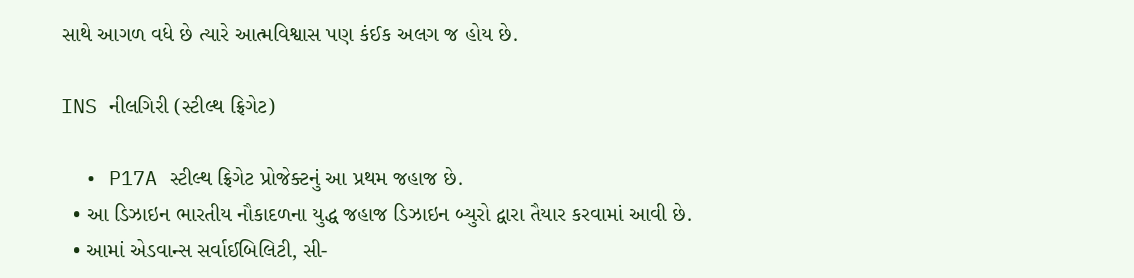સાથે આગળ વધે છે ત્યારે આત્મવિશ્વાસ પણ કંઈક અલગ જ હોય છે.

INS નીલગિરી (સ્ટીલ્થ ફ્રિગેટ)

  • P17A સ્ટીલ્થ ફ્રિગેટ પ્રોજેક્ટનું આ પ્રથમ જહાજ છે.
  • આ ડિઝાઇન ભારતીય નૌકાદળના યુદ્ધ જહાજ ડિઝાઇન બ્યુરો દ્વારા તૈયાર કરવામાં આવી છે.
  • આમાં એડવાન્સ સર્વાઈબિલિટી, સી-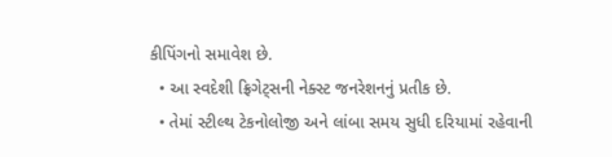કીપિંગનો સમાવેશ છે.
  • આ સ્વદેશી ફ્રિગેટ્સની નેક્સ્ટ જનરેશનનું પ્રતીક છે.
  • તેમાં સ્ટીલ્થ ટેકનોલોજી અને લાંબા સમય સુધી દરિયામાં રહેવાની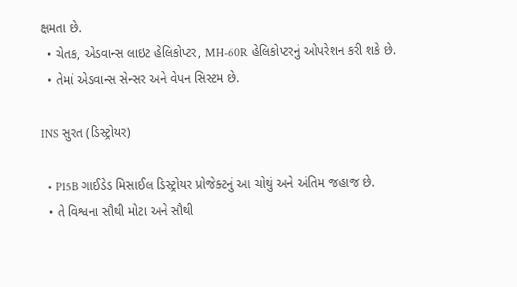ક્ષમતા છે.
  • ચેતક, એડવાન્સ લાઇટ હેલિકોપ્ટર, MH-60R હેલિકોપ્ટરનું ઓપરેશન કરી શકે છે.
  • તેમાં એડવાન્સ સેન્સર અને વેપન સિસ્ટમ છે.

INS સુરત (ડિસ્ટ્રોયર)

  • P15B ગાઈડેડ મિસાઈલ ડિસ્ટ્રોયર પ્રોજેક્ટનું આ ચોથું અને અંતિમ જહાજ છે.
  • તે વિશ્વના સૌથી મોટા અને સૌથી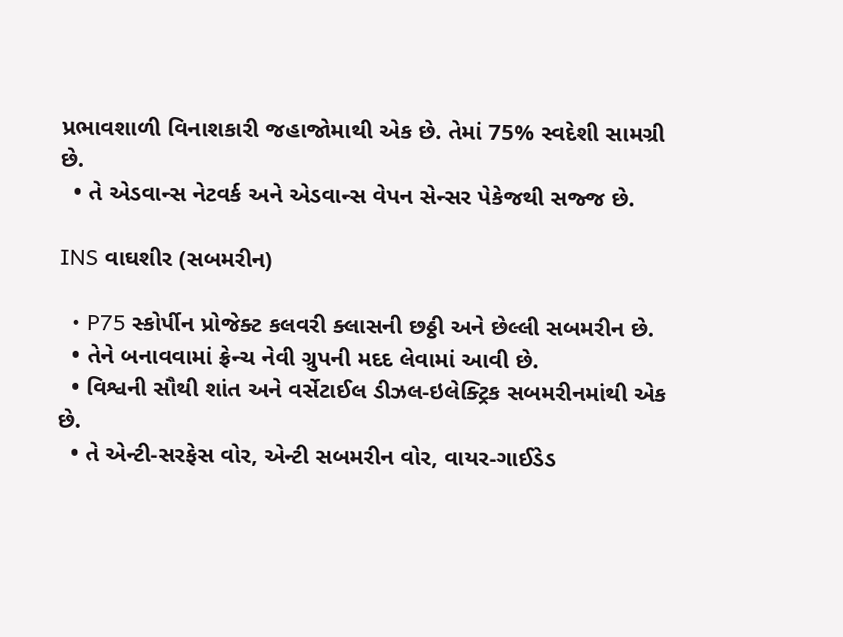પ્રભાવશાળી વિનાશકારી જહાજોમાથી એક છે. તેમાં 75% સ્વદેશી સામગ્રી છે.
  • તે એડવાન્સ નેટવર્ક અને એડવાન્સ વેપન સેન્સર પેકેજથી સજ્જ છે.

INS વાઘશીર (સબમરીન)

  • P75 સ્કોર્પીન પ્રોજેક્ટ કલવરી ક્લાસની છઠ્ઠી અને છેલ્લી સબમરીન છે.
  • તેને બનાવવામાં ફ્રેન્ચ નેવી ગ્રુપની મદદ લેવામાં આવી છે.
  • વિશ્વની સૌથી શાંત અને વર્સેટાઈલ ડીઝલ-ઇલેક્ટ્રિક સબમરીનમાંથી એક છે.
  • તે એન્ટી-સરફેસ વોર, એન્ટી સબમરીન વોર, વાયર-ગાઈડેડ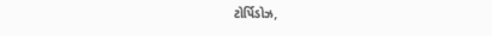ટોર્પિડોઝ,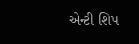એન્ટી શિપ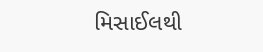મિસાઈલથી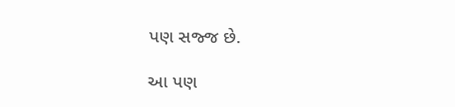પણ સજ્જ છે.

આ પણ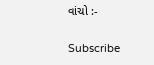વાંચો :-

Subscribe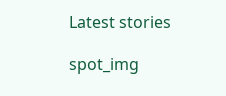Latest stories

spot_img